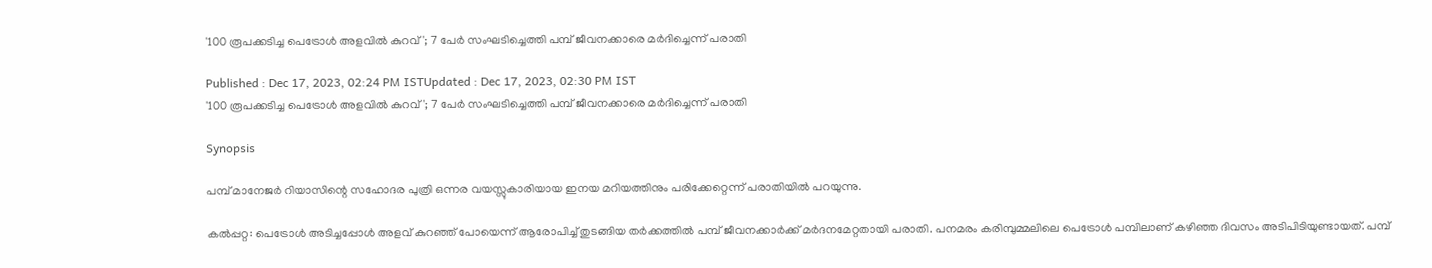'100 രൂപക്കടിച്ച പെട്രോള്‍ അളവില്‍ കുറവ്'; 7 പേർ സംഘടിച്ചെത്തി പമ്പ് ജീവനക്കാരെ മർദിച്ചെന്ന് പരാതി

Published : Dec 17, 2023, 02:24 PM ISTUpdated : Dec 17, 2023, 02:30 PM IST
'100 രൂപക്കടിച്ച പെട്രോള്‍ അളവില്‍ കുറവ്'; 7 പേർ സംഘടിച്ചെത്തി പമ്പ് ജീവനക്കാരെ മർദിച്ചെന്ന് പരാതി

Synopsis

പമ്പ് മാനേജര്‍ റിയാസിന്റെ സഹോദര പുത്രി ഒന്നര വയസ്സുകാരിയായ ഇനയ മറിയത്തിനും പരിക്കേറ്റെന്ന് പരാതിയില്‍ പറയുന്നു.

കല്‍പ്പറ്റ: പെട്രോള്‍ അടിച്ചപ്പോള്‍ അളവ് കുറഞ്ഞ് പോയെന്ന് ആരോപിച്ച് തുടങ്ങിയ തര്‍ക്കത്തില്‍ പമ്പ് ജീവനക്കാര്‍ക്ക് മര്‍ദനമേറ്റതായി പരാതി. പനമരം കരിമ്പുമ്മലിലെ പെട്രോള്‍ പമ്പിലാണ് കഴിഞ്ഞ ദിവസം അടിപിടിയുണ്ടായത്. പമ്പ്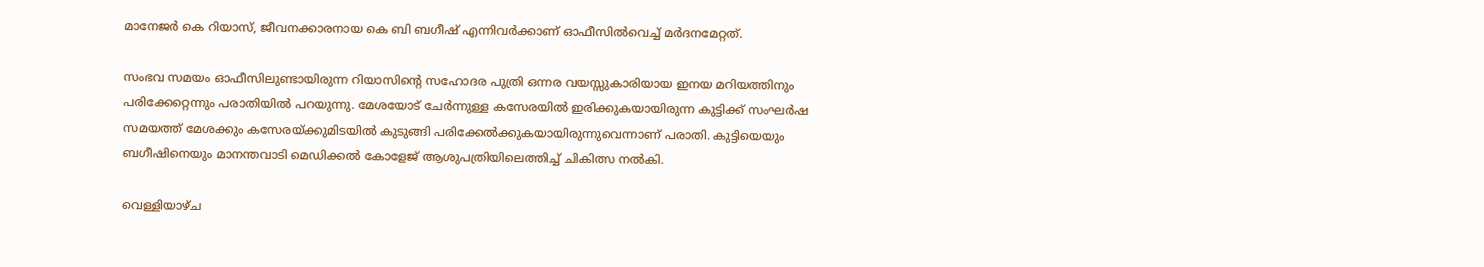മാനേജര്‍ കെ റിയാസ്, ജീവനക്കാരനായ കെ ബി ബഗീഷ് എന്നിവര്‍ക്കാണ് ഓഫീസില്‍വെച്ച് മര്‍ദനമേറ്റത്.

സംഭവ സമയം ഓഫീസിലുണ്ടായിരുന്ന റിയാസിന്റെ സഹോദര പുത്രി ഒന്നര വയസ്സുകാരിയായ ഇനയ മറിയത്തിനും പരിക്കേറ്റെന്നും പരാതിയില്‍ പറയുന്നു. മേശയോട് ചേര്‍ന്നുള്ള കസേരയില്‍ ഇരിക്കുകയായിരുന്ന കുട്ടിക്ക് സംഘര്‍ഷ സമയത്ത് മേശക്കും കസേരയ്ക്കുമിടയില്‍ കുടുങ്ങി പരിക്കേല്‍ക്കുകയായിരുന്നുവെന്നാണ് പരാതി. കുട്ടിയെയും ബഗീഷിനെയും മാനന്തവാടി മെഡിക്കല്‍ കോളേജ് ആശുപത്രിയിലെത്തിച്ച് ചികിത്സ നല്‍കി.

വെള്ളിയാഴ്ച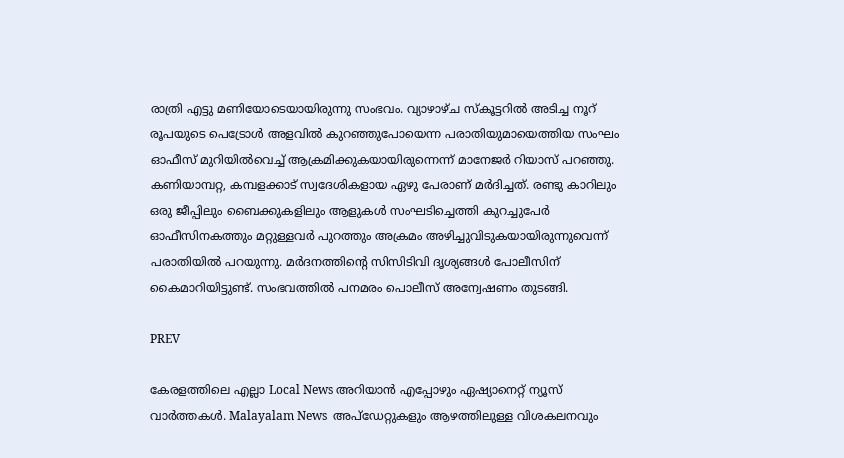രാത്രി എട്ടു മണിയോടെയായിരുന്നു സംഭവം. വ്യാഴാഴ്ച സ്‌കൂട്ടറില്‍ അടിച്ച നൂറ് രൂപയുടെ പെട്രോള്‍ അളവില്‍ കുറഞ്ഞുപോയെന്ന പരാതിയുമായെത്തിയ സംഘം ഓഫീസ് മുറിയില്‍വെച്ച് ആക്രമിക്കുകയായിരുന്നെന്ന് മാനേജര്‍ റിയാസ് പറഞ്ഞു. കണിയാമ്പറ്റ, കമ്പളക്കാട് സ്വദേശികളായ ഏഴു പേരാണ് മര്‍ദിച്ചത്. രണ്ടു കാറിലും ഒരു ജീപ്പിലും ബൈക്കുകളിലും ആളുകള്‍ സംഘടിച്ചെത്തി കുറച്ചുപേര്‍ ഓഫീസിനകത്തും മറ്റുള്ളവര്‍ പുറത്തും അക്രമം അഴിച്ചുവിടുകയായിരുന്നുവെന്ന് പരാതിയില്‍ പറയുന്നു. മര്‍ദനത്തിന്റെ സിസിടിവി ദൃശ്യങ്ങള്‍ പോലീസിന് കൈമാറിയിട്ടുണ്ട്. സംഭവത്തില്‍ പനമരം പൊലീസ് അന്വേഷണം തുടങ്ങി.

PREV

കേരളത്തിലെ എല്ലാ Local News അറിയാൻ എപ്പോഴും ഏഷ്യാനെറ്റ് ന്യൂസ് വാർത്തകൾ. Malayalam News  അപ്‌ഡേറ്റുകളും ആഴത്തിലുള്ള വിശകലനവും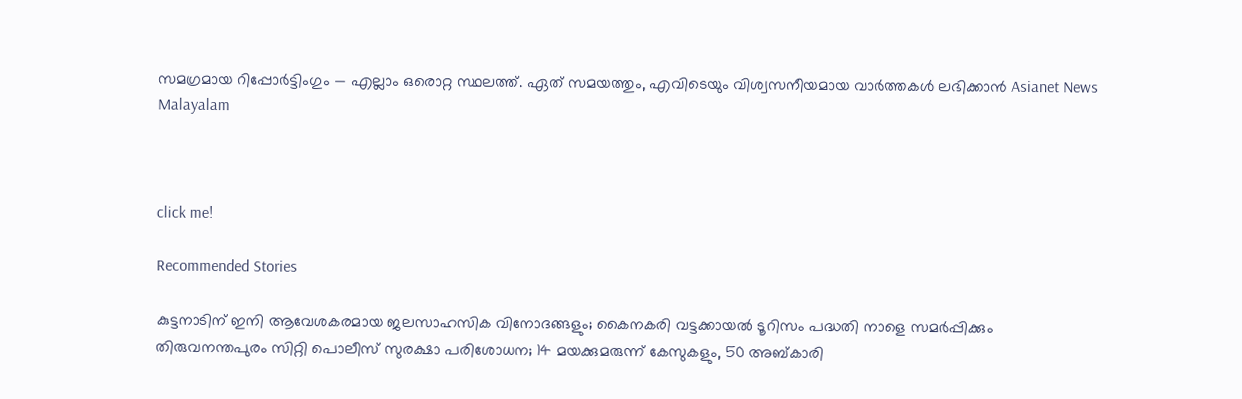സമഗ്രമായ റിപ്പോർട്ടിംഗും — എല്ലാം ഒരൊറ്റ സ്ഥലത്ത്. ഏത് സമയത്തും, എവിടെയും വിശ്വസനീയമായ വാർത്തകൾ ലഭിക്കാൻ Asianet News Malayalam



click me!

Recommended Stories

കുട്ടനാടിന് ഇനി ആവേശകരമായ ജലസാഹസിക വിനോദങ്ങളും; കൈനകരി വട്ടക്കായൽ ടൂറിസം പദ്ധതി നാളെ സമർപ്പിക്കും
തിരുവനന്തപുരം സിറ്റി പൊലീസ് സുരക്ഷാ പരിശോധന; 14 മയക്കുമരുന്ന് കേസുകളും, 50 അബ്കാരി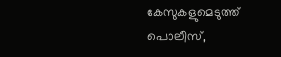കേസുകളുമെടുത്ത് പൊലീസ്,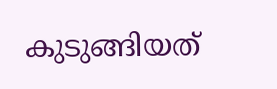കുടുങ്ങിയത്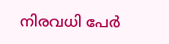നിരവധി പേർ